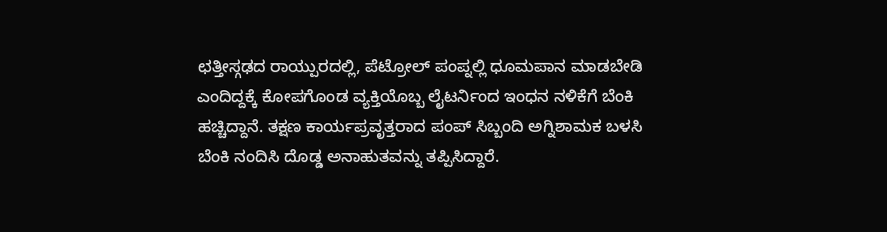ಛತ್ತೀಸ್ಗಢದ ರಾಯ್ಪುರದಲ್ಲಿ, ಪೆಟ್ರೋಲ್ ಪಂಪ್ನಲ್ಲಿ ಧೂಮಪಾನ ಮಾಡಬೇಡಿ ಎಂದಿದ್ದಕ್ಕೆ ಕೋಪಗೊಂಡ ವ್ಯಕ್ತಿಯೊಬ್ಬ ಲೈಟರ್ನಿಂದ ಇಂಧನ ನಳಿಕೆಗೆ ಬೆಂಕಿ ಹಚ್ಚಿದ್ದಾನೆ. ತಕ್ಷಣ ಕಾರ್ಯಪ್ರವೃತ್ತರಾದ ಪಂಪ್ ಸಿಬ್ಬಂದಿ ಅಗ್ನಿಶಾಮಕ ಬಳಸಿ ಬೆಂಕಿ ನಂದಿಸಿ ದೊಡ್ಡ ಅನಾಹುತವನ್ನು ತಪ್ಪಿಸಿದ್ದಾರೆ.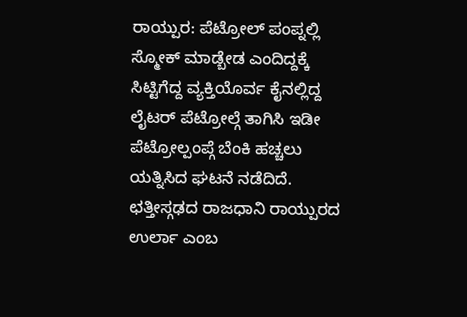ರಾಯ್ಪುರ: ಪೆಟ್ರೋಲ್ ಪಂಪ್ನಲ್ಲಿ ಸ್ಮೋಕ್ ಮಾಡ್ಬೇಡ ಎಂದಿದ್ದಕ್ಕೆ ಸಿಟ್ಟಿಗೆದ್ದ ವ್ಯಕ್ತಿಯೊರ್ವ ಕೈನಲ್ಲಿದ್ದ ಲೈಟರ್ ಪೆಟ್ರೋಲ್ಗೆ ತಾಗಿಸಿ ಇಡೀ ಪೆಟ್ರೋಲ್ಪಂಪ್ಗೆ ಬೆಂಕಿ ಹಚ್ಚಲು ಯತ್ನಿಸಿದ ಘಟನೆ ನಡೆದಿದೆ. ಛತ್ತೀಸ್ಗಢದ ರಾಜಧಾನಿ ರಾಯ್ಪುರದ ಉರ್ಲಾ ಎಂಬ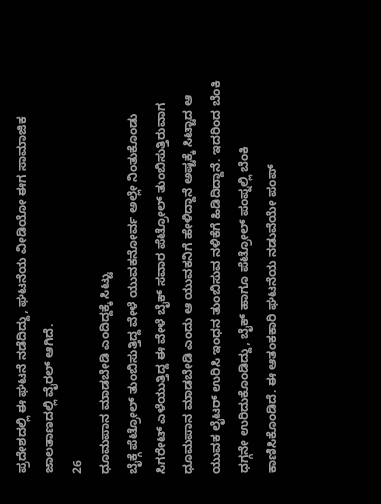ಪ್ರದೇಶದಲ್ಲಿ ಈ ಘಟನೆ ನಡೆದಿದ್ದು, ಘಟನೆಯ ವೀಡಿಯೋ ಈಗ ಸಾಮಾಜಿಕ ಜಾಲತಾಣದಲ್ಲಿ ವೈರಲ್ ಆಗಿದೆ.
26
ಧೂಮಪಾನ ಮಾಡಬೇಡಿ ಎಂದಿದ್ದಕ್ಕೆ ಸಿಟ್ಟು
ಬೈಕ್ಗೆ ಪೆಟ್ರೋಲ್ ತುಂಬಿಸುತ್ತಿದ್ದ ವೇಳೆ ಯುವಕನೋರ್ವ ಅಲ್ಲೇ ನಿಂತುಕೊಂಡು ಸಿಗರೇಟ್ ಎಳೆಯುತ್ತಿದ್ದ ಈ ವೇಳೆ ಬೈಕ್ ಸವಾರ ಪೆಟ್ರೋಲ್ ತುಂಬಿಸುತ್ತಿರುವಾಗ ಧೂಮಪಾನ ಮಾಡಬೇಡಿ ಎಂದು ಆ ಯುವಕನಿಗೆ ಹೇಳಿದ್ದಾನೆ ಅಷ್ಟಕ್ಕೆ ಸಿಟ್ಟಾದ ಆ ಯುವಕ ಲೈಟರ್ ಉರಿಸಿ ಇಂಧನ ತುಂಬಿಸುವ ನಳಿಕೆಗೆ ಹಿಡಿದಿದ್ದಾನೆ. ಇದರಿಂದ ಬೆಂಕಿ ಧಗ್ಗನೇ ಉರಿದುಕೊಂಡಿದ್ದು, ಬೈಕ್ ಹಾಗೂ ಪೆಟ್ರೋಲ್ ಪಂಪ್ನಲ್ಲಿ ಬೆಂಕಿ ಕಾಣಿಸಿಕೊಂಡಿದೆ. ಈ ಆತಂಕಕಾರಿ ಘಟನೆಯ ನಡುವೆಯೇ ಪಂಪ್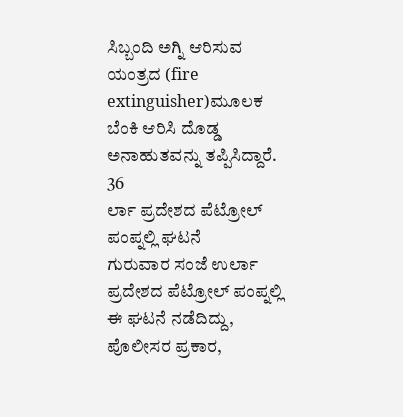ಸಿಬ್ಬಂದಿ ಅಗ್ನಿ ಆರಿಸುವ ಯಂತ್ರದ (fire extinguisher)ಮೂಲಕ ಬೆಂಕಿ ಆರಿಸಿ ದೊಡ್ಡ ಅನಾಹುತವನ್ನು ತಪ್ಪಿಸಿದ್ದಾರೆ.
36
ರ್ಲಾ ಪ್ರದೇಶದ ಪೆಟ್ರೋಲ್ ಪಂಪ್ನಲ್ಲಿ ಘಟನೆ
ಗುರುವಾರ ಸಂಜೆ ಉರ್ಲಾ ಪ್ರದೇಶದ ಪೆಟ್ರೋಲ್ ಪಂಪ್ನಲ್ಲಿ ಈ ಘಟನೆ ನಡೆದಿದ್ದು, ಪೊಲೀಸರ ಪ್ರಕಾರ,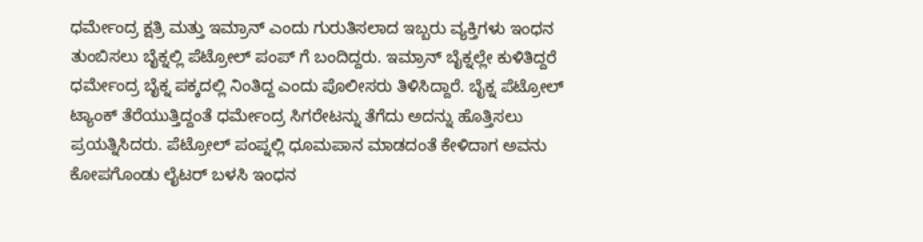ಧರ್ಮೇಂದ್ರ ಕ್ಷತ್ರಿ ಮತ್ತು ಇಮ್ರಾನ್ ಎಂದು ಗುರುತಿಸಲಾದ ಇಬ್ಬರು ವ್ಯಕ್ತಿಗಳು ಇಂಧನ ತುಂಬಿಸಲು ಬೈಕ್ನಲ್ಲಿ ಪೆಟ್ರೋಲ್ ಪಂಪ್ ಗೆ ಬಂದಿದ್ದರು. ಇಮ್ರಾನ್ ಬೈಕ್ನಲ್ಲೇ ಕುಳಿತಿದ್ದರೆ ಧರ್ಮೇಂದ್ರ ಬೈಕ್ನ ಪಕ್ಕದಲ್ಲಿ ನಿಂತಿದ್ದ ಎಂದು ಪೊಲೀಸರು ತಿಳಿಸಿದ್ದಾರೆ. ಬೈಕ್ನ ಪೆಟ್ರೋಲ್ ಟ್ಯಾಂಕ್ ತೆರೆಯುತ್ತಿದ್ದಂತೆ ಧರ್ಮೇಂದ್ರ ಸಿಗರೇಟನ್ನು ತೆಗೆದು ಅದನ್ನು ಹೊತ್ತಿಸಲು ಪ್ರಯತ್ನಿಸಿದರು. ಪೆಟ್ರೋಲ್ ಪಂಪ್ನಲ್ಲಿ ಧೂಮಪಾನ ಮಾಡದಂತೆ ಕೇಳಿದಾಗ ಅವನು ಕೋಪಗೊಂಡು ಲೈಟರ್ ಬಳಸಿ ಇಂಧನ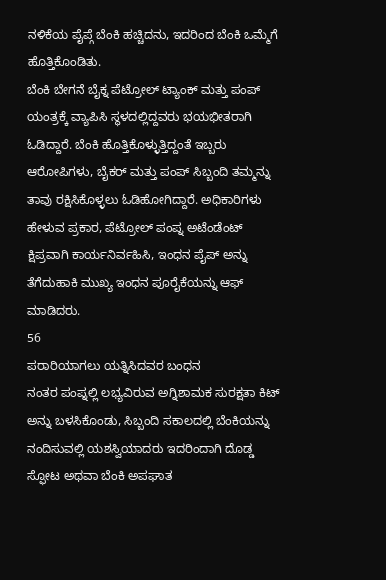ನಳಿಕೆಯ ಪೈಪ್ಗೆ ಬೆಂಕಿ ಹಚ್ಚಿದನು, ಇದರಿಂದ ಬೆಂಕಿ ಒಮ್ಮೆಗೆ ಹೊತ್ತಿಕೊಂಡಿತು.
ಬೆಂಕಿ ಬೇಗನೆ ಬೈಕ್ನ ಪೆಟ್ರೋಲ್ ಟ್ಯಾಂಕ್ ಮತ್ತು ಪಂಪ್ ಯಂತ್ರಕ್ಕೆ ವ್ಯಾಪಿಸಿ ಸ್ಥಳದಲ್ಲಿದ್ದವರು ಭಯಭೀತರಾಗಿ ಓಡಿದ್ದಾರೆ. ಬೆಂಕಿ ಹೊತ್ತಿಕೊಳ್ಳುತ್ತಿದ್ದಂತೆ ಇಬ್ಬರು ಆರೋಪಿಗಳು, ಬೈಕರ್ ಮತ್ತು ಪಂಪ್ ಸಿಬ್ಬಂದಿ ತಮ್ಮನ್ನು ತಾವು ರಕ್ಷಿಸಿಕೊಳ್ಳಲು ಓಡಿಹೋಗಿದ್ದಾರೆ. ಅಧಿಕಾರಿಗಳು ಹೇಳುವ ಪ್ರಕಾರ, ಪೆಟ್ರೋಲ್ ಪಂಪ್ನ ಅಟೆಂಡೆಂಟ್ ಕ್ಷಿಪ್ರವಾಗಿ ಕಾರ್ಯನಿರ್ವಹಿಸಿ, ಇಂಧನ ಪೈಪ್ ಅನ್ನು ತೆಗೆದುಹಾಕಿ ಮುಖ್ಯ ಇಂಧನ ಪೂರೈಕೆಯನ್ನು ಆಫ್ ಮಾಡಿದರು.
56
ಪರಾರಿಯಾಗಲು ಯತ್ನಿಸಿದವರ ಬಂಧನ
ನಂತರ ಪಂಪ್ನಲ್ಲಿ ಲಭ್ಯವಿರುವ ಅಗ್ನಿಶಾಮಕ ಸುರಕ್ಷತಾ ಕಿಟ್ ಅನ್ನು ಬಳಸಿಕೊಂಡು, ಸಿಬ್ಬಂದಿ ಸಕಾಲದಲ್ಲಿ ಬೆಂಕಿಯನ್ನು ನಂದಿಸುವಲ್ಲಿ ಯಶಸ್ವಿಯಾದರು ಇದರಿಂದಾಗಿ ದೊಡ್ಡ ಸ್ಫೋಟ ಅಥವಾ ಬೆಂಕಿ ಅಪಘಾತ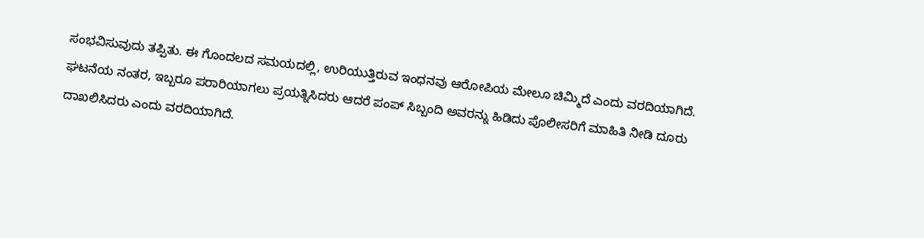ಸಂಭವಿಸುವುದು ತಪ್ಪಿತು. ಈ ಗೊಂದಲದ ಸಮಯದಲ್ಲಿ, ಉರಿಯುತ್ತಿರುವ ಇಂಧನವು ಆರೋಪಿಯ ಮೇಲೂ ಚಿಮ್ಮಿದೆ ಎಂದು ವರದಿಯಾಗಿದೆ. ಘಟನೆಯ ನಂತರ, ಇಬ್ಬರೂ ಪರಾರಿಯಾಗಲು ಪ್ರಯತ್ನಿಸಿದರು ಆದರೆ ಪಂಪ್ ಸಿಬ್ಬಂದಿ ಅವರನ್ನು ಹಿಡಿದು ಪೊಲೀಸರಿಗೆ ಮಾಹಿತಿ ನೀಡಿ ದೂರು ದಾಖಲಿಸಿದರು ಎಂದು ವರದಿಯಾಗಿದೆ.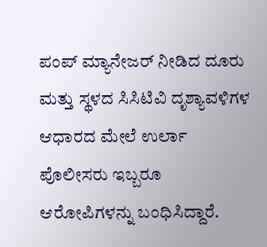ಪಂಪ್ ಮ್ಯಾನೇಜರ್ ನೀಡಿದ ದೂರು ಮತ್ತು ಸ್ಥಳದ ಸಿಸಿಟಿವಿ ದೃಶ್ಯಾವಳಿಗಳ ಆಧಾರದ ಮೇಲೆ ಉರ್ಲಾ ಪೊಲೀಸರು ಇಬ್ಬರೂ ಆರೋಪಿಗಳನ್ನು ಬಂಧಿಸಿದ್ದಾರೆ.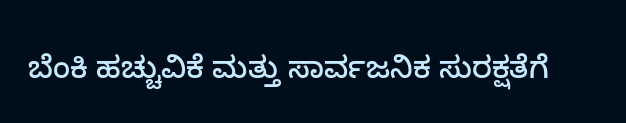ಬೆಂಕಿ ಹಚ್ಚುವಿಕೆ ಮತ್ತು ಸಾರ್ವಜನಿಕ ಸುರಕ್ಷತೆಗೆ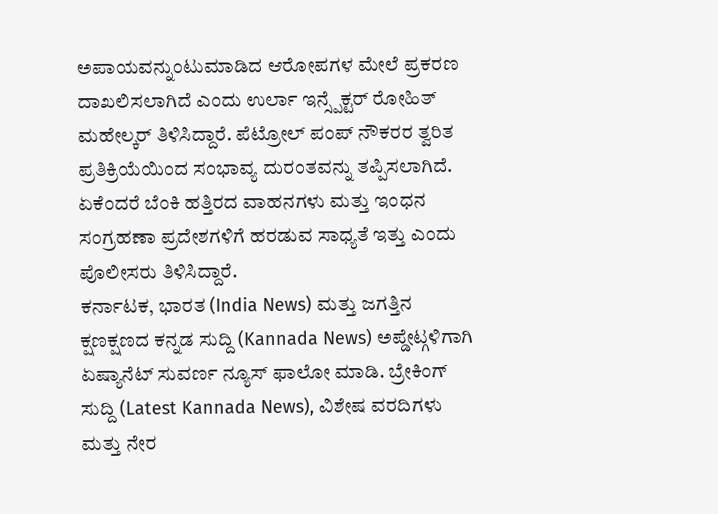ಅಪಾಯವನ್ನುಂಟುಮಾಡಿದ ಆರೋಪಗಳ ಮೇಲೆ ಪ್ರಕರಣ ದಾಖಲಿಸಲಾಗಿದೆ ಎಂದು ಉರ್ಲಾ ಇನ್ಸ್ಪೆಕ್ಟರ್ ರೋಹಿತ್ ಮಹೇಲ್ಕರ್ ತಿಳಿಸಿದ್ದಾರೆ. ಪೆಟ್ರೋಲ್ ಪಂಪ್ ನೌಕರರ ತ್ವರಿತ ಪ್ರತಿಕ್ರಿಯೆಯಿಂದ ಸಂಭಾವ್ಯ ದುರಂತವನ್ನು ತಪ್ಪಿಸಲಾಗಿದೆ. ಏಕೆಂದರೆ ಬೆಂಕಿ ಹತ್ತಿರದ ವಾಹನಗಳು ಮತ್ತು ಇಂಧನ ಸಂಗ್ರಹಣಾ ಪ್ರದೇಶಗಳಿಗೆ ಹರಡುವ ಸಾಧ್ಯತೆ ಇತ್ತು ಎಂದು ಪೊಲೀಸರು ತಿಳಿಸಿದ್ದಾರೆ.
ಕರ್ನಾಟಕ, ಭಾರತ (India News) ಮತ್ತು ಜಗತ್ತಿನ ಕ್ಷಣಕ್ಷಣದ ಕನ್ನಡ ಸುದ್ದಿ (Kannada News) ಅಪ್ಡೇಟ್ಗಳಿಗಾಗಿ ಏಷ್ಯಾನೆಟ್ ಸುವರ್ಣ ನ್ಯೂಸ್ ಫಾಲೋ ಮಾಡಿ. ಬ್ರೇಕಿಂಗ್ ಸುದ್ದಿ (Latest Kannada News), ವಿಶೇಷ ವರದಿಗಳು ಮತ್ತು ನೇರ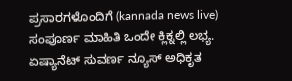ಪ್ರಸಾರಗಳೊಂದಿಗೆ (kannada news live) ಸಂಪೂರ್ಣ ಮಾಹಿತಿ ಒಂದೇ ಕ್ಲಿಕ್ನಲ್ಲಿ ಲಭ್ಯ. ಏಷ್ಯಾನೆಟ್ ಸುವರ್ಣ ನ್ಯೂಸ್ ಅಧಿಕೃತ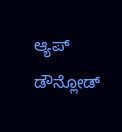ಆ್ಯಪ್ ಡೌನ್ಲೋಡ್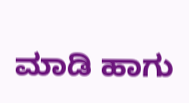ಮಾಡಿ ಹಾಗು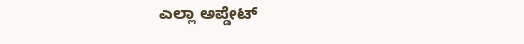ಎಲ್ಲಾ ಅಪ್ಡೇಟ್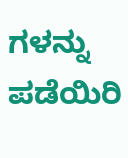ಗಳನ್ನು ಪಡೆಯಿರಿ